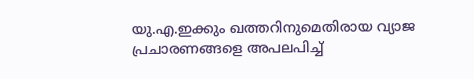യു.എ.ഇക്കും ഖത്തറിനുമെതിരായ വ്യാജ പ്രചാരണങ്ങളെ അപലപിച്ച്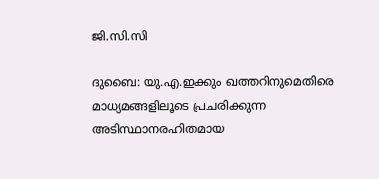ജി.സി.സി

ദുബൈ: യു.എ.ഇക്കും ഖത്തറിനുമെതിരെ മാധ്യമങ്ങളിലൂടെ പ്രചരിക്കുന്ന അടിസ്ഥാനരഹിതമായ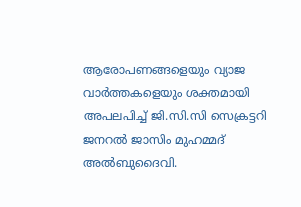ആരോപണങ്ങളെയും വ്യാജ വാർത്തകളെയും ശക്തമായി അപലപിച്ച് ജി.സി.സി സെക്രട്ടറി ജനറൽ ജാസിം മുഹമ്മദ് അൽബുദൈവി.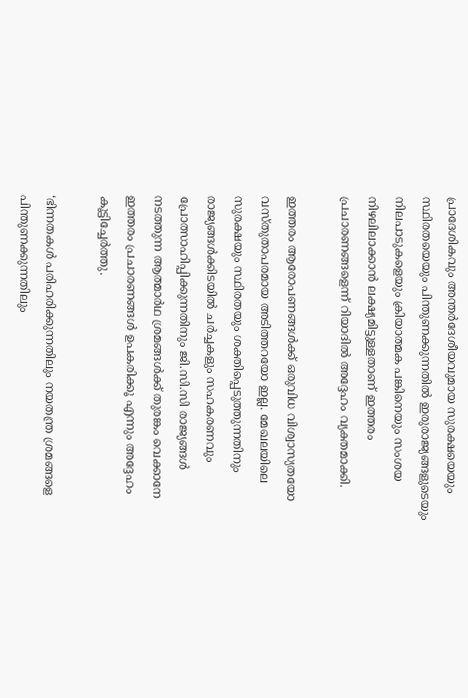പ്രാദേശികവും അന്തർദേശീയവുമായ സുരക്ഷയെയും സ്ഥിരതയെയും പിന്തുണക്കുന്നതിൽ ഇരുരാജ്യങ്ങളുടെയും നിലപാടുകളെയും ക്രിയാത്മക പങ്കിനെയും സംശയ നിഴലിലാക്കാൻ ലക്ഷ്യമിട്ടുള്ളതാണ് ഇത്തരം പ്രചാരണങ്ങളെന്ന് റിയാദിൽ അദ്ദേഹം വ്യക്തമാക്കി.

ഇത്തരം ആരോപണങ്ങൾക്ക് ഒരുവിധ വിശ്വാസ്യതയോ വസ്തുതാപരമായ അടിത്തറയോ ഇല്ല. മേഖലയിലെ സുരക്ഷയും സ്ഥിരതയും ശക്തിപ്പെടുത്തുന്നതിനും രാജ്യങ്ങൾക്കിടയിൽ ചർച്ചകളും സഹകരണവും പ്രോത്സാഹിപ്പിക്കുന്നതിനും ജി.സി.സി രാജ്യങ്ങൾ നടത്തുന്ന ആത്മാർഥ ശ്രമങ്ങൾക്ക് തുരങ്കം വെക്കാനേ ഇത്തരം പ്രചാരണങ്ങൾ ഉപകരിക്കൂ എന്നും അദ്ദേഹം കൂട്ടിച്ചേർത്തു.

‘ഭിന്നതകൾ പരിഹരിക്കുന്നതിലും നയതന്ത്ര ശ്രമങ്ങളെ പിന്തുണക്കുന്നതിലും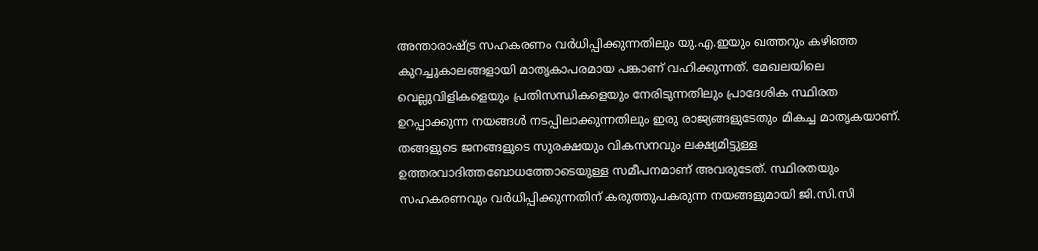അന്താരാഷ്ട്ര സഹകരണം വർധിപ്പിക്കുന്നതിലും യു.എ.ഇയും ഖത്തറും കഴിഞ്ഞ കുറച്ചുകാലങ്ങളായി മാതൃകാപരമായ പങ്കാണ് വഹിക്കുന്നത്. മേഖലയിലെ വെല്ലുവിളികളെയും പ്രതിസന്ധികളെയും നേരിടുന്നതിലും പ്രാദേശിക സ്ഥിരത ഉറപ്പാക്കുന്ന നയങ്ങൾ നടപ്പിലാക്കുന്നതിലും ഇരു രാജ്യങ്ങളുടേതും മികച്ച മാതൃകയാണ്. തങ്ങളുടെ ജനങ്ങളുടെ സുരക്ഷയും വികസനവും ലക്ഷ്യമിട്ടുള്ള ഉത്തരവാദിത്തബോധത്തോടെയുള്ള സമീപനമാണ് അവരുടേത്. സ്ഥിരതയും സഹകരണവും വർധിപ്പിക്കുന്നതിന് കരുത്തുപകരുന്ന നയങ്ങളുമായി ജി.സി.സി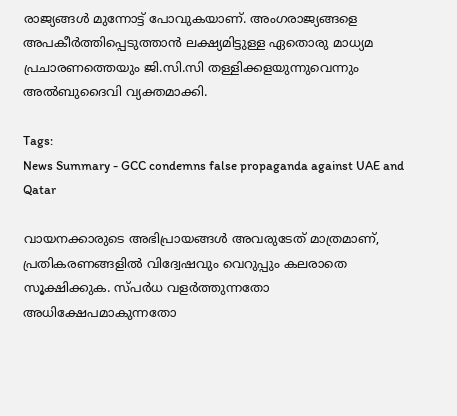രാജ്യങ്ങൾ മുന്നോട്ട് പോവുകയാണ്. അംഗരാജ്യങ്ങളെ അപകീർത്തിപ്പെടുത്താൻ ലക്ഷ്യമിട്ടുള്ള ഏതൊരു മാധ്യമ പ്രചാരണത്തെയും ജി.സി.സി തള്ളിക്കളയുന്നുവെന്നും അൽബുദൈവി വ്യക്തമാക്കി.

Tags:
News Summary - GCC condemns false propaganda against UAE and Qatar

വായനക്കാരുടെ അഭിപ്രായങ്ങള്‍ അവരുടേത് മാത്രമാണ്, പ്രതികരണങ്ങളിൽ വിദ്വേഷവും വെറുപ്പും കലരാതെ സൂക്ഷിക്കുക. സ്പർധ വളർത്തുന്നതോ അധിക്ഷേപമാകുന്നതോ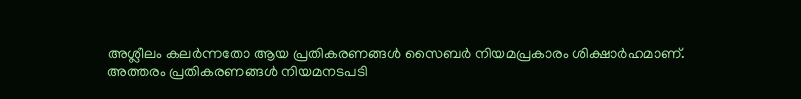അശ്ലീലം കലർന്നതോ ആയ പ്രതികരണങ്ങൾ സൈബർ നിയമപ്രകാരം ശിക്ഷാർഹമാണ്. അത്തരം പ്രതികരണങ്ങൾ നിയമനടപടി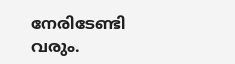നേരിടേണ്ടി വരും.